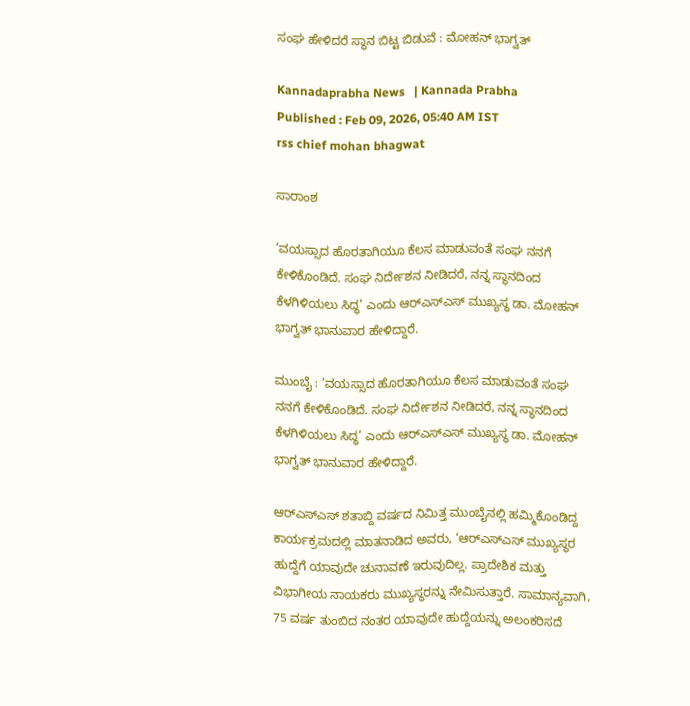ಸಂಘ ಹೇಳಿದರೆ ಸ್ಥಾನ ಬಿಟ್ಟ ಬಿಡುವೆ : ಮೋಹನ್‌ ಭಾಗ್ವತ್‌

Kannadaprabha News   | Kannada Prabha
Published : Feb 09, 2026, 05:40 AM IST
rss chief mohan bhagwat

ಸಾರಾಂಶ

‘ವಯಸ್ಸಾದ ಹೊರತಾಗಿಯೂ ಕೆಲಸ ಮಾಡುವಂತೆ ಸಂಘ ನನಗೆ ಕೇಳಿಕೊಂಡಿದೆ. ಸಂಘ ನಿರ್ದೇಶನ ನೀಡಿದರೆ, ನನ್ನ ಸ್ಥಾನದಿಂದ ಕೆಳಗಿಳಿಯಲು ಸಿದ್ಧ’ ಎಂದು ಆರ್‌ಎಸ್‌ಎಸ್ ಮುಖ್ಯಸ್ಥ ಡಾ. ಮೋಹನ್‌ ಭಾಗ್ವತ್‌ ಭಾನುವಾರ ಹೇಳಿದ್ದಾರೆ.

ಮುಂಬೈ : ‘ವಯಸ್ಸಾದ ಹೊರತಾಗಿಯೂ ಕೆಲಸ ಮಾಡುವಂತೆ ಸಂಘ ನನಗೆ ಕೇಳಿಕೊಂಡಿದೆ. ಸಂಘ ನಿರ್ದೇಶನ ನೀಡಿದರೆ, ನನ್ನ ಸ್ಥಾನದಿಂದ ಕೆಳಗಿಳಿಯಲು ಸಿದ್ಧ’ ಎಂದು ಆರ್‌ಎಸ್‌ಎಸ್ ಮುಖ್ಯಸ್ಥ ಡಾ. ಮೋಹನ್‌ ಭಾಗ್ವತ್‌ ಭಾನುವಾರ ಹೇಳಿದ್ದಾರೆ.

ಆರ್‌ಎಸ್‌ಎಸ್‌ ಶತಾಬ್ದಿ ವರ್ಷದ ನಿಮಿತ್ತ ಮುಂಬೈನಲ್ಲಿ ಹಮ್ಮಿಕೊಂಡಿದ್ದ ಕಾರ್ಯಕ್ರಮದಲ್ಲಿ ಮಾತನಾಡಿದ ಅವರು, ‘ಆರ್‌ಎಸ್‌ಎಸ್ ಮುಖ್ಯಸ್ಥರ ಹುದ್ದೆಗೆ ಯಾವುದೇ ಚುನಾವಣೆ ಇರುವುದಿಲ್ಲ. ಪ್ರಾದೇಶಿಕ ಮತ್ತು ವಿಭಾಗೀಯ ನಾಯಕರು ಮುಖ್ಯಸ್ಥರನ್ನು ನೇಮಿಸುತ್ತಾರೆ. ಸಾಮಾನ್ಯವಾಗಿ, 75 ವರ್ಷ ತುಂಬಿದ ನಂತರ ಯಾವುದೇ ಹುದ್ದೆಯನ್ನು ಅಲಂಕರಿಸದೆ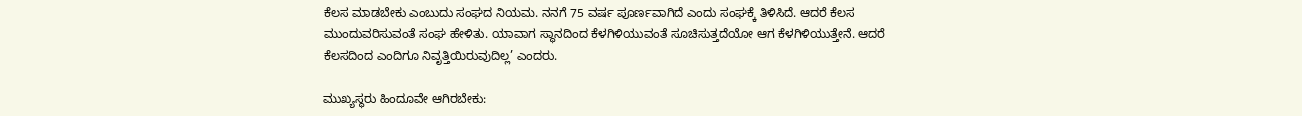ಕೆಲಸ ಮಾಡಬೇಕು ಎಂಬುದು ಸಂಘದ ನಿಯಮ. ನನಗೆ 75 ವರ್ಷ ಪೂರ್ಣವಾಗಿದೆ ಎಂದು ಸಂಘಕ್ಕೆ ತಿಳಿಸಿದೆ. ಆದರೆ ಕೆಲಸ ಮುಂದುವರಿಸುವಂತೆ ಸಂಘ ಹೇಳಿತು. ಯಾವಾಗ ಸ್ಥಾನದಿಂದ ಕೆಳಗಿಳಿಯುವಂತೆ ಸೂಚಿಸುತ್ತದೆಯೋ ಆಗ ಕೆಳಗಿಳಿಯುತ್ತೇನೆ. ಆದರೆ ಕೆಲಸದಿಂದ ಎಂದಿಗೂ ನಿವೃತ್ತಿಯಿರುವುದಿಲ್ಲ’ ಎಂದರು.

ಮುಖ್ಯಸ್ಥರು ಹಿಂದೂವೇ ಆಗಿರಬೇಕು: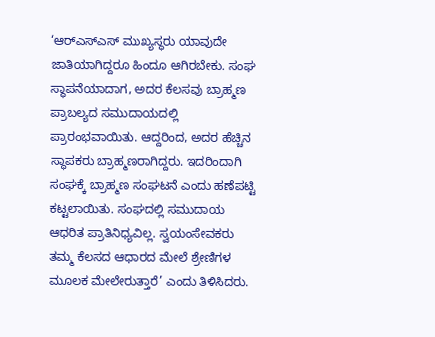‘ಆರ್‌ಎಸ್‌ಎಸ್ ಮುಖ್ಯಸ್ಥರು ಯಾವುದೇ ಜಾತಿಯಾಗಿದ್ದರೂ ಹಿಂದೂ ಆಗಿರಬೇಕು. ಸಂಘ ಸ್ಥಾಪನೆಯಾದಾಗ, ಅದರ ಕೆಲಸವು ಬ್ರಾಹ್ಮಣ ಪ್ರಾಬಲ್ಯದ ಸಮುದಾಯದಲ್ಲಿ ಪ್ರಾರಂಭವಾಯಿತು. ಆದ್ದರಿಂದ, ಅದರ ಹೆಚ್ಚಿನ ಸ್ಥಾಪಕರು ಬ್ರಾಹ್ಮಣರಾಗಿದ್ದರು. ಇದರಿಂದಾಗಿ ಸಂಘಕ್ಕೆ ಬ್ರಾಹ್ಮಣ ಸಂಘಟನೆ ಎಂದು ಹಣೆಪಟ್ಟಿ ಕಟ್ಟಲಾಯಿತು. ಸಂಘದಲ್ಲಿ ಸಮುದಾಯ ಆಧರಿತ ಪ್ರಾತಿನಿಧ್ಯವಿಲ್ಲ. ಸ್ವಯಂಸೇವಕರು ತಮ್ಮ ಕೆಲಸದ ಆಧಾರದ ಮೇಲೆ ಶ್ರೇಣಿಗಳ ಮೂಲಕ ಮೇಲೇರುತ್ತಾರೆ’ ಎಂದು ತಿಳಿಸಿದರು.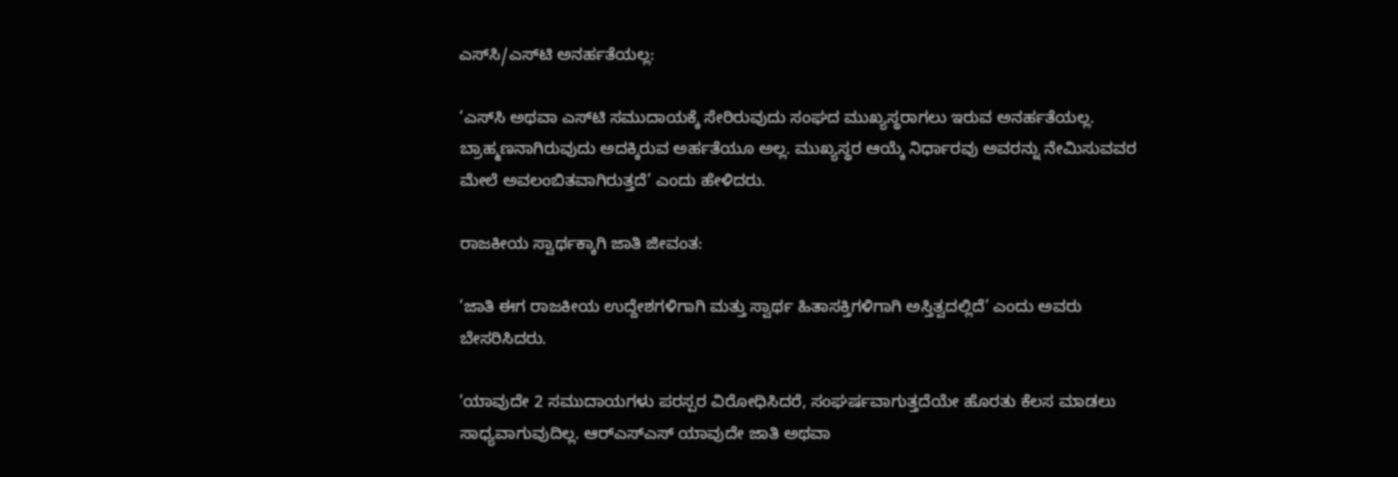ಎಸ್‌ಸಿ/ಎಸ್‌ಟಿ ಅನರ್ಹತೆಯಲ್ಲ:

‘ಎಸ್‌ಸಿ ಅಥವಾ ಎಸ್‌ಟಿ ಸಮುದಾಯಕ್ಕೆ ಸೇರಿರುವುದು ಸಂಘದ ಮುಖ್ಯಸ್ಥರಾಗಲು ಇರುವ ಅನರ್ಹತೆಯಲ್ಲ. ಬ್ರಾಹ್ಮಣನಾಗಿರುವುದು ಅದಕ್ಕಿರುವ ಅರ್ಹತೆಯೂ ಅಲ್ಲ. ಮುಖ್ಯಸ್ಥರ ಆಯ್ಕೆ ನಿರ್ಧಾರವು ಅವರನ್ನು ನೇಮಿಸುವವರ ಮೇಲೆ ಅವಲಂಬಿತವಾಗಿರುತ್ತದೆ’ ಎಂದು ಹೇಳಿದರು.

ರಾಜಕೀಯ ಸ್ವಾರ್ಥಕ್ಕಾಗಿ ಜಾತಿ ಜೀವಂತ:

‘ಜಾತಿ ಈಗ ರಾಜಕೀಯ ಉದ್ದೇಶಗಳಿಗಾಗಿ ಮತ್ತು ಸ್ವಾರ್ಥ ಹಿತಾಸಕ್ತಿಗಳಿಗಾಗಿ ಅಸ್ತಿತ್ವದಲ್ಲಿದೆ’ ಎಂದು ಅವರು ಬೇಸರಿಸಿದರು.

‘ಯಾವುದೇ 2 ಸಮುದಾಯಗಳು ಪರಸ್ಪರ ವಿರೋಧಿಸಿದರೆ, ಸಂಘರ್ಷವಾಗುತ್ತದೆಯೇ ಹೊರತು ಕೆಲಸ ಮಾಡಲು ಸಾಧ್ಯವಾಗುವುದಿಲ್ಲ. ಆರ್‌ಎಸ್‌ಎಸ್ ಯಾವುದೇ ಜಾತಿ ಅಥವಾ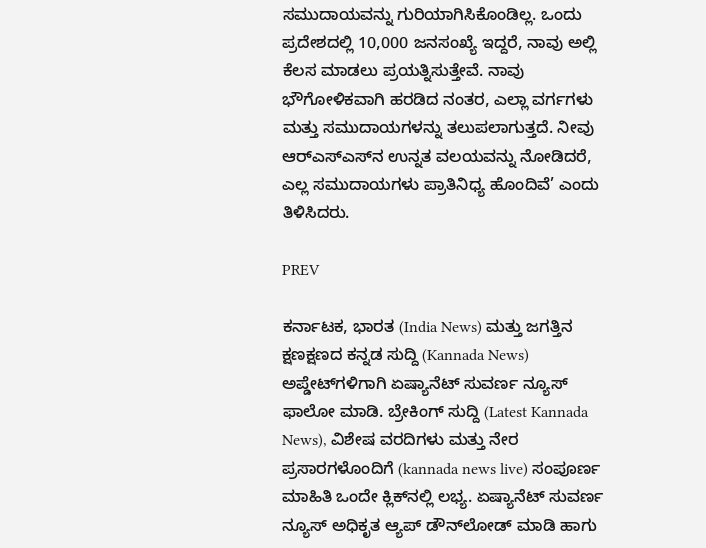ಸಮುದಾಯವನ್ನು ಗುರಿಯಾಗಿಸಿಕೊಂಡಿಲ್ಲ. ಒಂದು ಪ್ರದೇಶದಲ್ಲಿ 10,000 ಜನಸಂಖ್ಯೆ ಇದ್ದರೆ, ನಾವು ಅಲ್ಲಿ ಕೆಲಸ ಮಾಡಲು ಪ್ರಯತ್ನಿಸುತ್ತೇವೆ. ನಾವು ಭೌಗೋಳಿಕವಾಗಿ ಹರಡಿದ ನಂತರ, ಎಲ್ಲಾ ವರ್ಗಗಳು ಮತ್ತು ಸಮುದಾಯಗಳನ್ನು ತಲುಪಲಾಗುತ್ತದೆ. ನೀವು ಆರ್‌ಎಸ್‌ಎಸ್‌ನ ಉನ್ನತ ವಲಯವನ್ನು ನೋಡಿದರೆ, ಎಲ್ಲ ಸಮುದಾಯಗಳು ಪ್ರಾತಿನಿಧ್ಯ ಹೊಂದಿವೆ’ ಎಂದು ತಿಳಿಸಿದರು.

PREV

ಕರ್ನಾಟಕ, ಭಾರತ (India News) ಮತ್ತು ಜಗತ್ತಿನ ಕ್ಷಣಕ್ಷಣದ ಕನ್ನಡ ಸುದ್ದಿ (Kannada News) ಅಪ್ಡೇಟ್‌ಗಳಿಗಾಗಿ ಏಷ್ಯಾನೆಟ್ ಸುವರ್ಣ ನ್ಯೂಸ್‌ ಫಾಲೋ ಮಾಡಿ. ಬ್ರೇಕಿಂಗ್ ಸುದ್ದಿ (Latest Kannada News), ವಿಶೇಷ ವರದಿಗಳು ಮತ್ತು ನೇರ ಪ್ರಸಾರಗಳೊಂದಿಗೆ (kannada news live) ಸಂಪೂರ್ಣ ಮಾಹಿತಿ ಒಂದೇ ಕ್ಲಿಕ್‌ನಲ್ಲಿ ಲಭ್ಯ. ಏಷ್ಯಾನೆಟ್ ಸುವರ್ಣ ನ್ಯೂಸ್ ಅಧಿಕೃತ ಆ್ಯಪ್ ಡೌನ್‌ಲೋಡ್ ಮಾಡಿ ಹಾಗು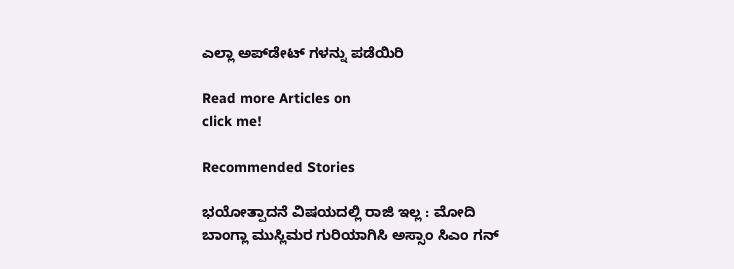ಎಲ್ಲಾ ಅಪ್‌ಡೇಟ್ ಗಳನ್ನು ಪಡೆಯಿರಿ

Read more Articles on
click me!

Recommended Stories

ಭಯೋತ್ಪಾದನೆ ವಿಷಯದಲ್ಲಿ ರಾಜಿ ಇಲ್ಲ : ಮೋದಿ
ಬಾಂಗ್ಲಾ ಮುಸ್ಲಿಮರ ಗುರಿಯಾಗಿಸಿ ಅಸ್ಸಾಂ ಸಿಎಂ ಗನ್‌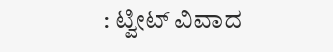: ಟ್ವೀಟ್‌ ವಿವಾದ